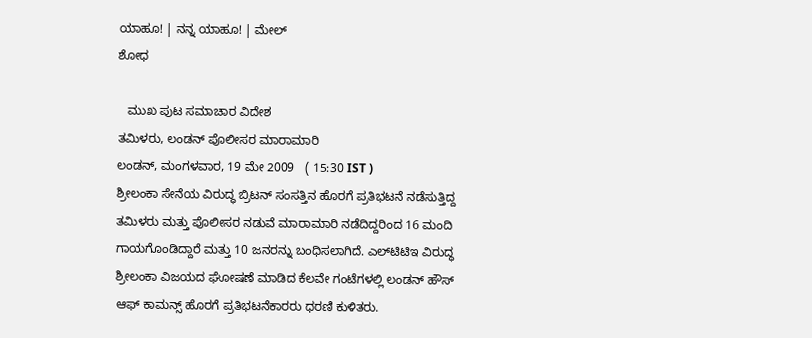ಯಾಹೂ! | ನನ್ನ ಯಾಹೂ! | ಮೇಲ್
ಶೋಧ

   ಮುಖ ಪುಟ ಸಮಾಚಾರ ವಿದೇಶ
ತಮಿಳರು, ಲಂಡನ್ ಪೊಲೀಸರ ಮಾರಾಮಾರಿ
ಲಂಡನ್, ಮಂಗಳವಾರ, 19 ಮೇ 2009   ( 15:30 IST )
ಶ್ರೀಲಂಕಾ ಸೇನೆಯ ವಿರುದ್ಧ ಬ್ರಿಟನ್ ಸಂಸತ್ತಿನ ಹೊರಗೆ ಪ್ರತಿಭಟನೆ ನಡೆಸುತ್ತಿದ್ದ ತಮಿಳರು ಮತ್ತು ಪೊಲೀಸರ ನಡುವೆ ಮಾರಾಮಾರಿ ನಡೆದಿದ್ದರಿಂದ 16 ಮಂದಿ ಗಾಯಗೊಂಡಿದ್ದಾರೆ ಮತ್ತು 10 ಜನರನ್ನು ಬಂಧಿಸಲಾಗಿದೆ. ಎಲ್‌ಟಿಟಿಇ ವಿರುದ್ಧ ಶ್ರೀಲಂಕಾ ವಿಜಯದ ಘೋಷಣೆ ಮಾಡಿದ ಕೆಲವೇ ಗಂಟೆಗಳಲ್ಲಿ ಲಂಡನ್ ಹೌಸ್ ಆಫ್ ಕಾಮನ್ಸ್ ಹೊರಗೆ ಪ್ರತಿಭಟನೆಕಾರರು ಧರಣಿ ಕುಳಿತರು.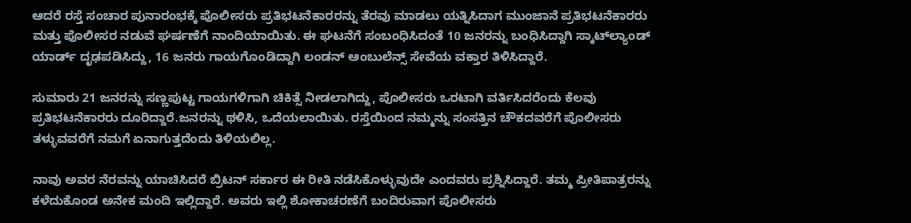ಆದರೆ ರಸ್ತೆ ಸಂಚಾರ ಪುನಾರಂಭಕ್ಕೆ ಪೊಲೀಸರು ಪ್ರತಿಭಟನೆಕಾರರನ್ನು ತೆರವು ಮಾಡಲು ಯತ್ನಿಸಿದಾಗ ಮುಂಜಾನೆ ಪ್ರತಿಭಟನೆಕಾರರು ಮತ್ತು ಪೊಲೀಸರ ನಡುವೆ ಘರ್ಷಣೆಗೆ ನಾಂದಿಯಾಯಿತು. ಈ ಘಟನೆಗೆ ಸಂಬಂಧಿಸಿದಂತೆ 10 ಜನರನ್ನು ಬಂಧಿಸಿದ್ದಾಗಿ ಸ್ಕಾಟ್‌ಲ್ಯಾಂಡ್ ಯಾರ್ಡ್ ದೃಢಪಡಿಸಿದ್ದು, 16 ಜನರು ಗಾಯಗೊಂಡಿದ್ದಾಗಿ ಲಂಡನ್ ಆಂಬುಲೆನ್ಸ್ ಸೇವೆಯ ವಕ್ತಾರ ತಿಳಿಸಿದ್ದಾರೆ.

ಸುಮಾರು 21 ಜನರನ್ನು ಸಣ್ಣಪುಟ್ಟ ಗಾಯಗಳಿಗಾಗಿ ಚಿಕಿತ್ಸೆ ನೀಡಲಾಗಿದ್ದು, ಪೊಲೀಸರು ಒರಟಾಗಿ ವರ್ತಿಸಿದರೆಂದು ಕೆಲವು ಪ್ರತಿಭಟನೆಕಾರರು ದೂರಿದ್ದಾರೆ.ಜನರನ್ನು ಥಳಿಸಿ, ಒದೆಯಲಾಯಿತು. ರಸ್ತೆಯಿಂದ ನಮ್ಮನ್ನು ಸಂಸತ್ತಿನ ಚೌಕದವರೆಗೆ ಪೊಲೀಸರು ತಳ್ಳುವವರೆಗೆ ನಮಗೆ ಏನಾಗುತ್ತದೆಂದು ತಿಳಿಯಲಿಲ್ಲ.

ನಾವು ಅವರ ನೆರವನ್ನು ಯಾಚಿಸಿದರೆ ಬ್ರಿಟನ್ ಸರ್ಕಾರ ಈ ರೀತಿ ನಡೆಸಿಕೊಳ್ಳುವುದೇ ಎಂದವರು ಪ್ರಶ್ನಿಸಿದ್ದಾರೆ. ತಮ್ಮ ಪ್ರೀತಿಪಾತ್ರರನ್ನು ಕಳೆದುಕೊಂಡ ಅನೇಕ ಮಂದಿ ಇಲ್ಲಿದ್ದಾರೆ. ಅವರು ಇಲ್ಲಿ ಶೋಕಾಚರಣೆಗೆ ಬಂದಿರುವಾಗ ಪೊಲೀಸರು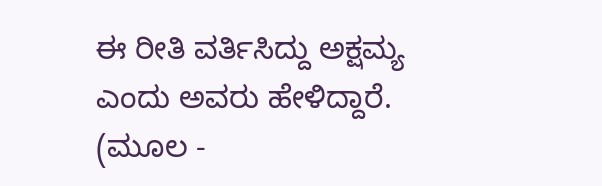ಈ ರೀತಿ ವರ್ತಿಸಿದ್ದು ಅಕ್ಷಮ್ಯ ಎಂದು ಅವರು ಹೇಳಿದ್ದಾರೆ.
(ಮೂಲ -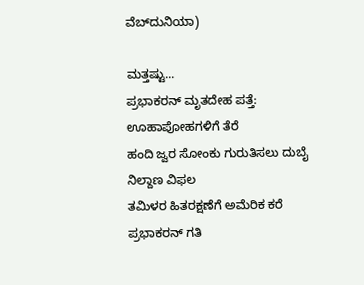ವೆಬ್‌ದುನಿಯಾ)

ಮತ್ತಷ್ಟು...
ಪ್ರಭಾಕರನ್ ಮೃತದೇಹ ಪತ್ತೆ: ಊಹಾಪೋಹಗಳಿಗೆ ತೆರೆ
ಹಂದಿ ಜ್ವರ ಸೋಂಕು ಗುರುತಿಸಲು ದುಬೈ ನಿಲ್ದಾಣ ವಿಫಲ
ತಮಿಳರ ಹಿತರಕ್ಷಣೆಗೆ ಅಮೆರಿಕ ಕರೆ
ಪ್ರಭಾಕರನ್ ಗತಿ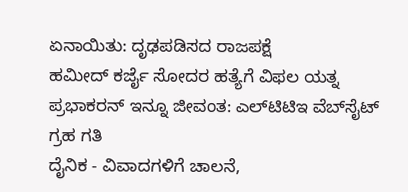ಏನಾಯಿತು: ದೃಢಪಡಿಸದ ರಾಜಪಕ್ಷೆ
ಹಮೀದ್ ಕರ್ಜೈ ಸೋದರ ಹತ್ಯೆಗೆ ವಿಫಲ ಯತ್ನ
ಪ್ರಭಾಕರನ್ ಇನ್ನೂ ಜೀವಂತ: ಎಲ್‌ಟಿಟಿಇ ವೆಬ್‌ಸೈಟ್
ಗ್ರಹ ಗತಿ
ದೈನಿಕ - ವಿವಾದಗಳಿಗೆ ಚಾಲನೆ,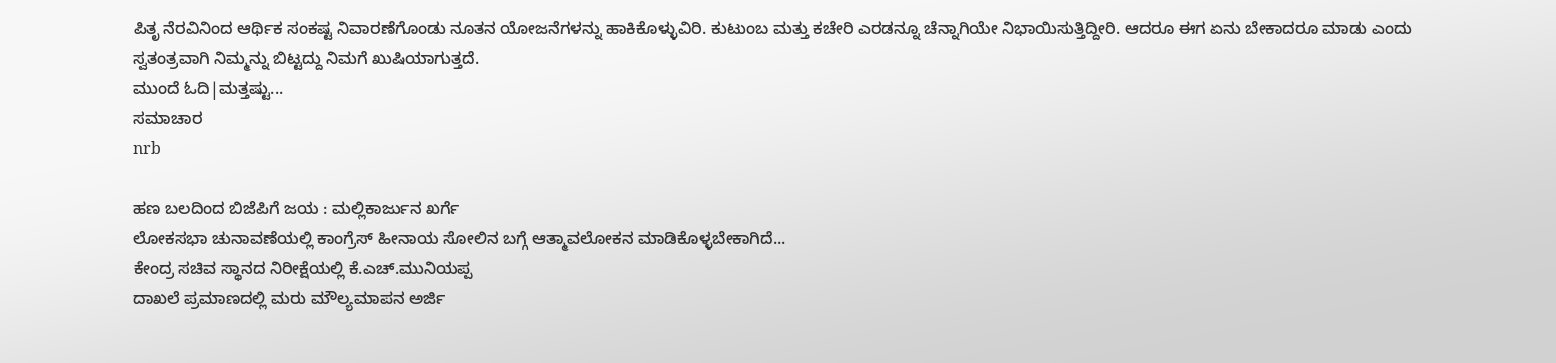ಪಿತೃ ನೆರವಿನಿಂದ ಆರ್ಥಿಕ ಸಂಕಷ್ಟ ನಿವಾರಣೆಗೊಂಡು ನೂತನ ಯೋಜನೆಗಳನ್ನು ಹಾಕಿಕೊಳ್ಳುವಿರಿ. ಕುಟುಂಬ ಮತ್ತು ಕಚೇರಿ ಎರಡನ್ನೂ ಚೆನ್ನಾಗಿಯೇ ನಿಭಾಯಿಸುತ್ತಿದ್ದೀರಿ. ಆದರೂ ಈಗ ಏನು ಬೇಕಾದರೂ ಮಾಡು ಎಂದು ಸ್ವತಂತ್ರವಾಗಿ ನಿಮ್ಮನ್ನು ಬಿಟ್ಟದ್ದು ನಿಮಗೆ ಖುಷಿಯಾಗುತ್ತದೆ.
ಮುಂದೆ ಓದಿ|ಮತ್ತಷ್ಟು...
ಸಮಾಚಾರ
nrb

ಹಣ ಬಲದಿಂದ ಬಿಜೆಪಿಗೆ ಜಯ : ಮಲ್ಲಿಕಾರ್ಜುನ ಖರ್ಗೆ
ಲೋಕಸಭಾ ಚುನಾವಣೆಯಲ್ಲಿ ಕಾಂಗ್ರೆಸ್ ಹೀನಾಯ ಸೋಲಿನ ಬಗ್ಗೆ ಆತ್ಮಾವಲೋಕನ ಮಾಡಿಕೊಳ್ಳಬೇಕಾಗಿದೆ...
ಕೇಂದ್ರ ಸಚಿವ ಸ್ಥಾನದ ನಿರೀಕ್ಷೆಯಲ್ಲಿ ಕೆ.ಎಚ್.ಮುನಿಯಪ್ಪ
ದಾಖಲೆ ಪ್ರಮಾಣದಲ್ಲಿ ಮರು ಮೌಲ್ಯಮಾಪನ ಅರ್ಜಿ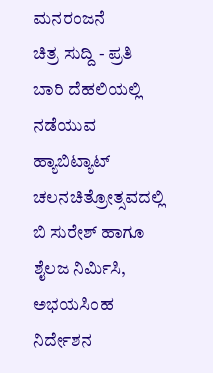ಮನರಂಜನೆ
ಚಿತ್ರ ಸುದ್ದಿ - ಪ್ರತಿ ಬಾರಿ ದೆಹಲಿಯಲ್ಲಿ ನಡೆಯುವ ಹ್ಯಾಬಿಟ್ಯಾಟ್ ಚಲನಚಿತ್ರೋತ್ಸವದಲ್ಲಿ ಬಿ ಸುರೇಶ್ ಹಾಗೂ ಶೈಲಜ ನಿರ್ಮಿಸಿ, ಅಭಯಸಿಂಹ ನಿರ್ದೇಶನ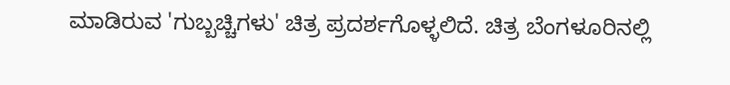ಮಾಡಿರುವ 'ಗುಬ್ಬಚ್ಚಿಗಳು' ಚಿತ್ರ ಪ್ರದರ್ಶಗೊಳ್ಳಲಿದೆ. ಚಿತ್ರ ಬೆಂಗಳೂರಿನಲ್ಲಿ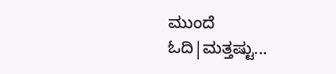ಮುಂದೆ ಓದಿ|ಮತ್ತಷ್ಟು...